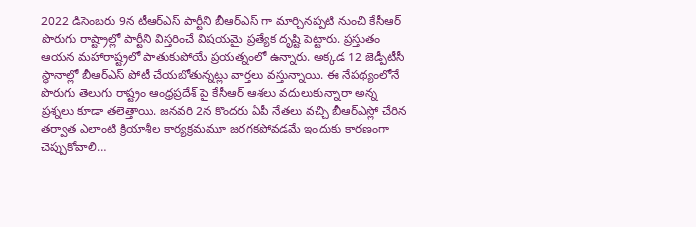2022 డిసెంబరు 9న టీఆర్ఎస్ పార్టీని బీఆర్ఎస్ గా మార్చినప్పటి నుంచి కేసీఆర్ పొరుగు రాష్ట్రాల్లో పార్టీని విస్తరించే విషయమై ప్రత్యేక దృష్టి పెట్టారు. ప్రస్తుతం ఆయన మహారాష్ట్రలో పాతుకుపోయే ప్రయత్నంలో ఉన్నారు. అక్కడ 12 జెడ్పీటీసీ స్థానాల్లో బీఆర్ఎస్ పోటీ చేయబోతున్నట్లు వార్తలు వస్తున్నాయి. ఈ నేపథ్యంలోనే పొరుగు తెలుగు రాష్ట్రం ఆంధ్రప్రదేశ్ పై కేసీఆర్ ఆశలు వదులుకున్నారా అన్న ప్రశ్నలు కూడా తలెత్తాయి. జనవరి 2న కొందరు ఏపీ నేతలు వచ్చి బీఆర్ఎస్లో చేరిన తర్వాత ఎలాంటి క్రియాశీల కార్యక్రమమూ జరగకపోవడమే ఇందుకు కారణంగా చెప్పుకోవాలి…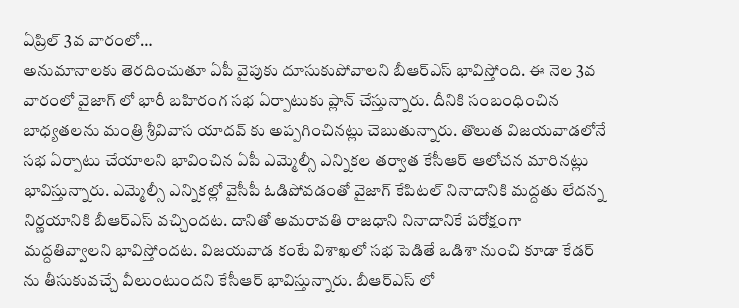ఏప్రిల్ 3వ వారంలో…
అనుమానాలకు తెరదించుతూ ఏపీ వైపుకు దూసుకుపోవాలని బీఆర్ఎస్ భావిస్తోంది. ఈ నెల 3వ వారంలో వైజాగ్ లో భారీ బహిరంగ సభ ఏర్పాటుకు ప్లాన్ చేస్తున్నారు. దీనికి సంబంధించిన బాధ్యతలను మంత్రి శ్రీవివాస యాదవ్ కు అప్పగించినట్లు చెబుతున్నారు. తొలుత విజయవాడలోనే సభ ఏర్పాటు చేయాలని భావించిన ఏపీ ఎమ్మెల్సీ ఎన్నికల తర్వాత కేసీఆర్ ఆలోచన మారినట్లు భావిస్తున్నారు. ఎమ్మెల్సీ ఎన్నికల్లో వైసీపీ ఓడిపోవడంతో వైజాగ్ కేపిటల్ నినాదానికి మద్దతు లేదన్న నిర్ణయానికి బీఆర్ఎస్ వచ్చిందట. దానితో అమరావతి రాజధాని నినాదానికే పరోక్షంగా మద్దతివ్వాలని భావిస్తోందట. విజయవాడ కంటే విశాఖలో సభ పెడితే ఒడిశా నుంచి కూడా కేడర్ ను తీసుకువచ్చే వీలుంటుందని కేసీఆర్ భావిస్తున్నారు. బీఆర్ఎస్ లో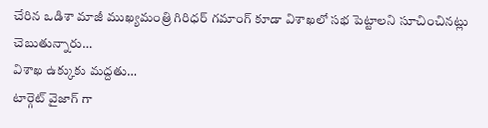చేరిన ఒడిశా మాజీ ముఖ్యమంత్రి గిరిధర్ గమాంగ్ కూడా విశాఖలో సభ పెట్టాలని సూచించినట్లు చెబుతున్నారు…
విశాఖ ఉక్కుకు మద్దతు…
టార్గెట్ వైజాగ్ గా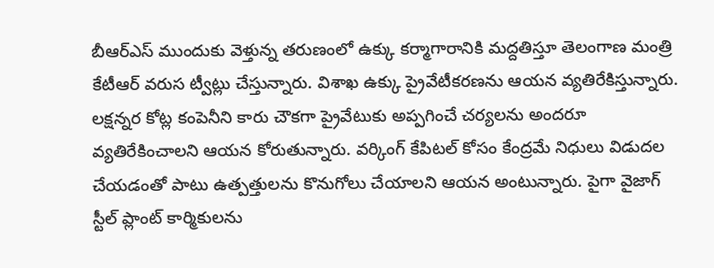బీఆర్ఎస్ ముందుకు వెళ్తున్న తరుణంలో ఉక్కు కర్మాగారానికి మద్దతిస్తూ తెలంగాణ మంత్రి కేటీఆర్ వరుస ట్వీట్లు చేస్తున్నారు. విశాఖ ఉక్కు ప్రైవేటీకరణను ఆయన వ్యతిరేకిస్తున్నారు. లక్షన్నర కోట్ల కంపెనీని కారు చౌకగా ప్రైవేటుకు అప్పగించే చర్యలను అందరూ వ్యతిరేకించాలని ఆయన కోరుతున్నారు. వర్కింగ్ కేపిటల్ కోసం కేంద్రమే నిధులు విడుదల చేయడంతో పాటు ఉత్పత్తులను కొనుగోలు చేయాలని ఆయన అంటున్నారు. పైగా వైజాగ్ స్టీల్ ప్లాంట్ కార్మికులను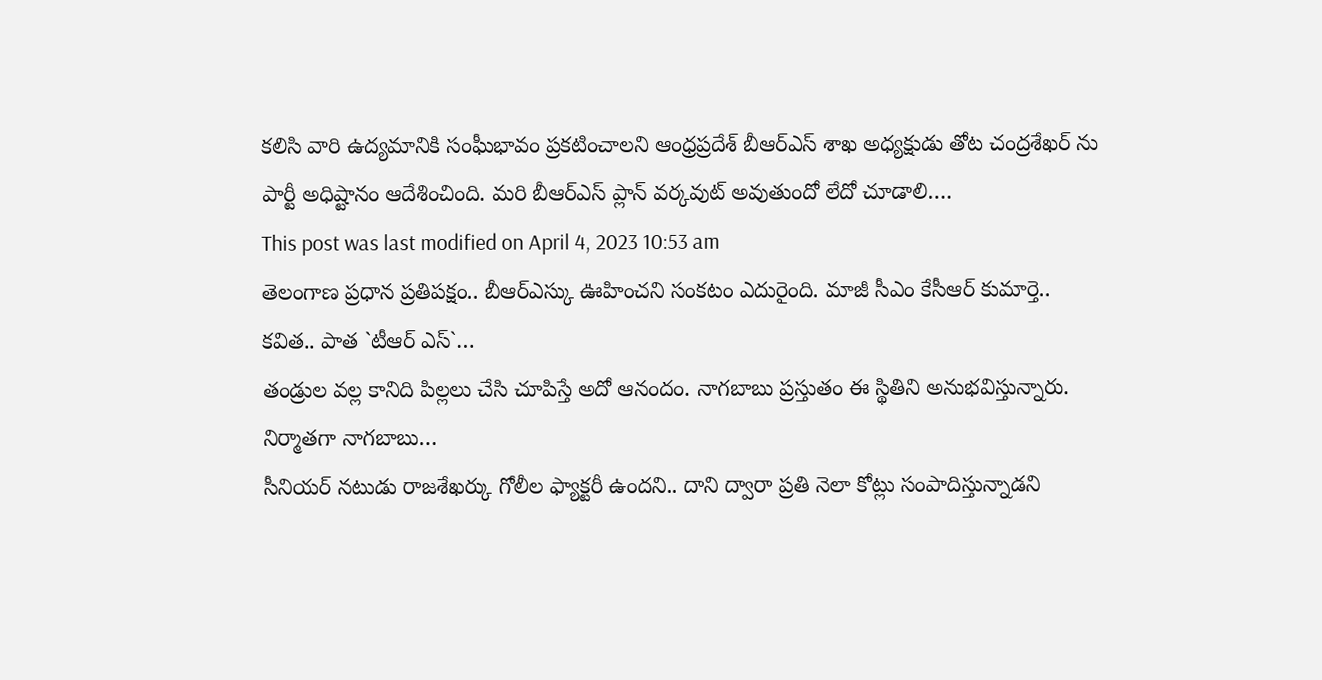కలిసి వారి ఉద్యమానికి సంఘీభావం ప్రకటించాలని ఆంధ్రప్రదేశ్ బీఆర్ఎస్ శాఖ అధ్యక్షుడు తోట చంద్రశేఖర్ ను పార్టీ అధిష్టానం ఆదేశించింది. మరి బీఆర్ఎస్ ప్లాన్ వర్కవుట్ అవుతుందో లేదో చూడాలి….
This post was last modified on April 4, 2023 10:53 am
తెలంగాణ ప్రధాన ప్రతిపక్షం.. బీఆర్ఎస్కు ఊహించని సంకటం ఎదురైంది. మాజీ సీఎం కేసీఆర్ కుమార్తె.. కవిత.. పాత `టీఆర్ ఎస్`…
తండ్రుల వల్ల కానిది పిల్లలు చేసి చూపిస్తే అదో ఆనందం. నాగబాబు ప్రస్తుతం ఈ స్థితిని అనుభవిస్తున్నారు. నిర్మాతగా నాగబాబు…
సీనియర్ నటుడు రాజశేఖర్కు గోలీల ఫ్యాక్టరీ ఉందని.. దాని ద్వారా ప్రతి నెలా కోట్లు సంపాదిస్తున్నాడని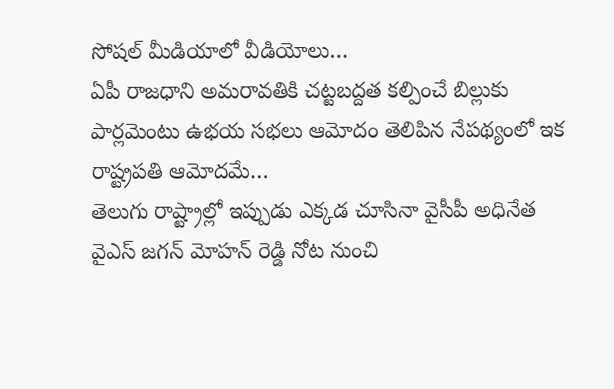సోషల్ మీడియాలో వీడియోలు…
ఏపీ రాజధాని అమరావతికి చట్టబద్దత కల్పించే బిల్లుకు పార్లమెంటు ఉభయ సభలు ఆమోదం తెలిపిన నేపథ్యంలో ఇక రాష్ట్రపతి ఆమోదమే…
తెలుగు రాష్ట్రాల్లో ఇప్పుడు ఎక్కడ చూసినా వైసీపీ అధినేత వైఎస్ జగన్ మోహన్ రెడ్డి నోట నుంచి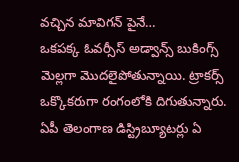వచ్చిన మావిగన్ పైనే…
ఒకపక్క ఓవర్సీస్ అడ్వాన్స్ బుకింగ్స్ మెల్లగా మొదలైపోతున్నాయి. ట్రాకర్స్ ఒక్కొకరుగా రంగంలోకి దిగుతున్నారు. ఏపీ తెలంగాణ డిస్ట్రిబ్యూటర్లు ఏ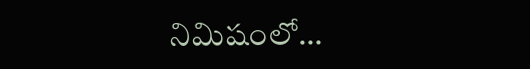నిమిషంలో…